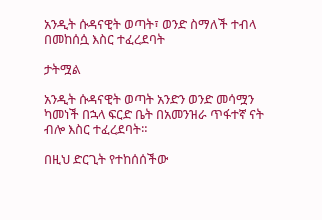አንዲት ሱዳናዊት ወጣት፣ ወንድ ስማለች ተብላ በመከሰሷ እስር ተፈረደባት

ታትሟል

አንዲት ሱዳናዊት ወጣት አንድን ወንድ መሳሟን ካመነች በኋላ ፍርድ ቤት በአመንዝራ ጥፋተኛ ናት ብሎ እስር ተፈረደባት።

በዚህ ድርጊት የተከሰሰችው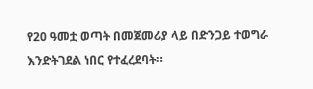የ20 ዓመቷ ወጣት በመጀመሪያ ላይ በድንጋይ ተወግራ እንድትገደል ነበር የተፈረደባት።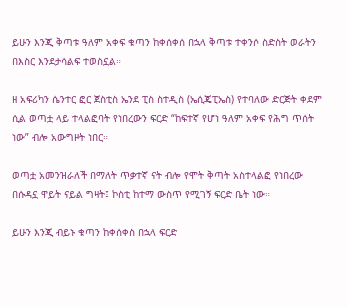ይሁን እንጂ ቅጣቱ ዓለም አቀፍ ቁጣን ከቀሰቀሰ በኋላ ቅጣቱ ተቀንሶ ስድስት ወራትን በእስር እንደታሳልፍ ተወስኗል።

ዘ አፍሪካን ሴንተር ፎር ጀስቲስ ኤንደ ፒስ ስተዲስ (ኤሲጄፒኤስ) የተባለው ድርጅት ቀደም ሲል ወጣቷ ላይ ተላልፎባት የነበረውን ፍርድ “ከፍተኛ የሆነ ዓለም አቀፍ የሕግ ጥሰት ነው” ብሎ አውግዞት ነበር።

ወጣቷ አመንዝራለች በማለት ጥቃተኛ ናት ብሎ የሞት ቅጣት አስተላልፎ የነበረው በሱዳኗ ዋይት ናይል ግዛት፤ ኮስቲ ከተማ ውስጥ የሚገኝ ፍርድ ቤት ነው።

ይሁን እንጂ ብይኑ ቁጣን ከቀሰቀስ በኋላ ፍርድ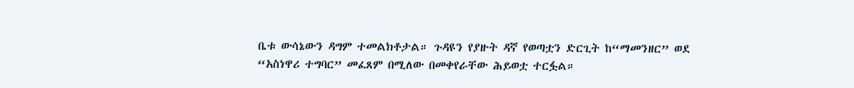ቤቱ ውሳኔውን ዳግም ተመልክቶታል። ጉዳዩን የያዙት ዳኛ የወጣቷን ድርጊት ከ“ማመንዘር” ወደ “አስነዋሪ ተግባር” መፈጸም በሚለው በመቀየራቸው ሕይወቷ ተርፏል።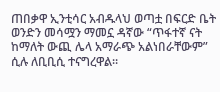ጠበቃዋ ኢንቲሳር አብዱላህ ወጣቷ በፍርድ ቤት ወንድን መሳሟን ማመኗ ዳኛው “ጥፋተኛ ናት ከማለት ውጪ ሌላ አማራጭ አልነበራቸውም” ሲሉ ለቢቢሲ ተናግረዋል።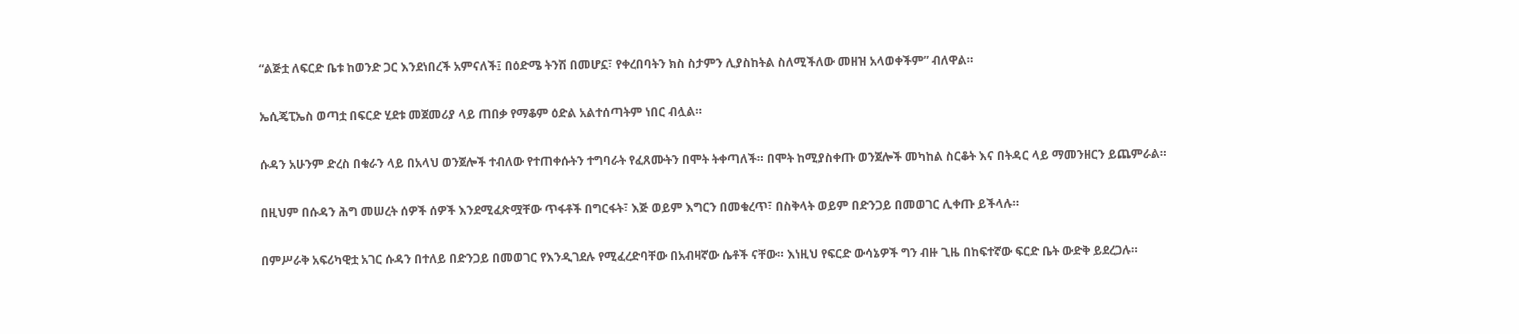“ልጅቷ ለፍርድ ቤቱ ከወንድ ጋር እንደነበረች አምናለች፤ በዕድሜ ትንሽ በመሆኗ፣ የቀረበባትን ክስ ስታምን ሊያስከትል ስለሚችለው መዘዝ አላወቀችም” ብለዋል።

ኤሲጄፒኤስ ወጣቷ በፍርድ ሂደቱ መጀመሪያ ላይ ጠበቃ የማቆም ዕድል አልተሰጣትም ነበር ብሏል።

ሱዳን አሁንም ድረስ በቁራን ላይ በአላህ ወንጀሎች ተብለው የተጠቀሱትን ተግባራት የፈጸሙትን በሞት ትቀጣለች። በሞት ከሚያስቀጡ ወንጀሎች መካከል ስርቆት እና በትዳር ላይ ማመንዘርን ይጨምራል።

በዚህም በሱዳን ሕግ መሠረት ሰዎች ሰዎች እንደሚፈጽሟቸው ጥፋቶች በግርፋት፣ እጅ ወይም እግርን በመቁረጥ፣ በስቅላት ወይም በድንጋይ በመወገር ሊቀጡ ይችላሉ።

በምሥራቅ አፍሪካዊቷ አገር ሱዳን በተለይ በድንጋይ በመወገር የእንዲገደሉ የሚፈረድባቸው በአብዛኛው ሴቶች ናቸው። እነዚህ የፍርድ ውሳኔዎች ግን ብዙ ጊዜ በከፍተኛው ፍርድ ቤት ውድቅ ይደረጋሉ።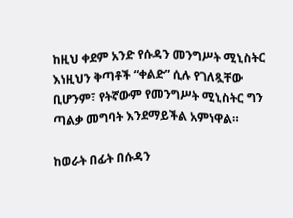ከዚህ ቀደም አንድ የሱዳን መንግሥት ሚኒስትር እነዚህን ቅጣቶች “ቀልድ” ሲሉ የገለጿቸው ቢሆንም፣ የትኛውም የመንግሥት ሚኒስትር ግን ጣልቃ መግባት እንደማይችል አምነዋል።

ከወራት በፊት በሱዳን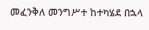መፈንቅለ መንግሥተ ከተካሄደ በኋላ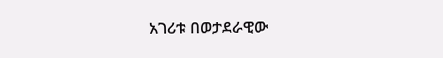አገሪቱ በወታደራዊው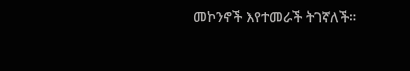መኮንኖች እየተመራች ትገኛለች።